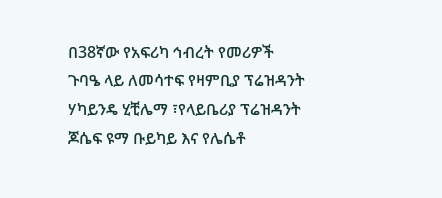በ38ኛው የአፍሪካ ኅብረት የመሪዎች ጉባዔ ላይ ለመሳተፍ የዛምቢያ ፕሬዝዳንት ሃካይንዴ ሂቺሌማ ፣የላይቤሪያ ፕሬዝዳንት ጆሴፍ ዩማ ቡይካይ እና የሌሴቶ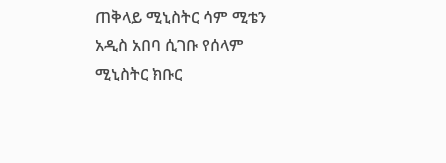ጠቅላይ ሚኒስትር ሳም ሚቴን አዲስ አበባ ሲገቡ የሰላም ሚኒስትር ክቡር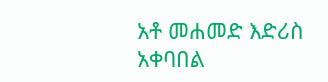አቶ መሐመድ እድሪስ አቀባበል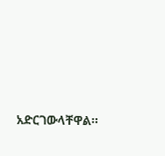አድርገውላቸዋል።